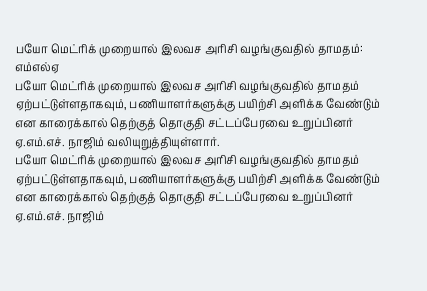பயோ மெட்ரிக் முறையால் இலவச அரிசி வழங்குவதில் தாமதம்: எம்எல்ஏ
பயோ மெட்ரிக் முறையால் இலவச அரிசி வழங்குவதில் தாமதம் ஏற்பட்டுள்ளதாகவும், பணியாளர்களுக்கு பயிற்சி அளிக்க வேண்டும் என காரைக்கால் தெற்குத் தொகுதி சட்டப்பேரவை உறுப்பினர் ஏ.எம்.எச். நாஜிம் வலியுறுத்தியுள்ளார்.
பயோ மெட்ரிக் முறையால் இலவச அரிசி வழங்குவதில் தாமதம் ஏற்பட்டுள்ளதாகவும், பணியாளர்களுக்கு பயிற்சி அளிக்க வேண்டும் என காரைக்கால் தெற்குத் தொகுதி சட்டப்பேரவை உறுப்பினர் ஏ.எம்.எச். நாஜிம்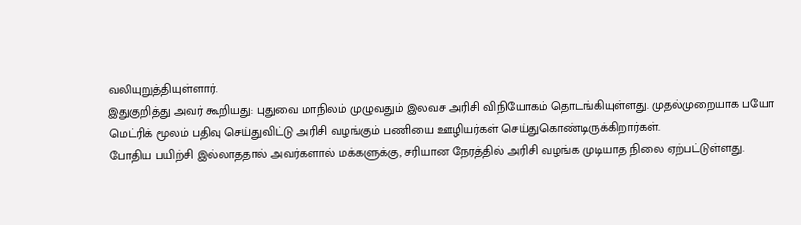வலியுறுத்தியுள்ளார்.
இதுகுறித்து அவர் கூறியது: புதுவை மாநிலம் முழுவதும் இலவச அரிசி விநியோகம் தொடங்கியுள்ளது. முதல்முறையாக பயோ மெட்ரிக் மூலம் பதிவு செய்துவிட்டு அரிசி வழங்கும் பணியை ஊழியர்கள் செய்துகொண்டிருக்கிறார்கள்.
போதிய பயிற்சி இல்லாததால் அவர்களால் மக்களுக்கு, சரியான நேரத்தில் அரிசி வழங்க முடியாத நிலை ஏற்பட்டுள்ளது.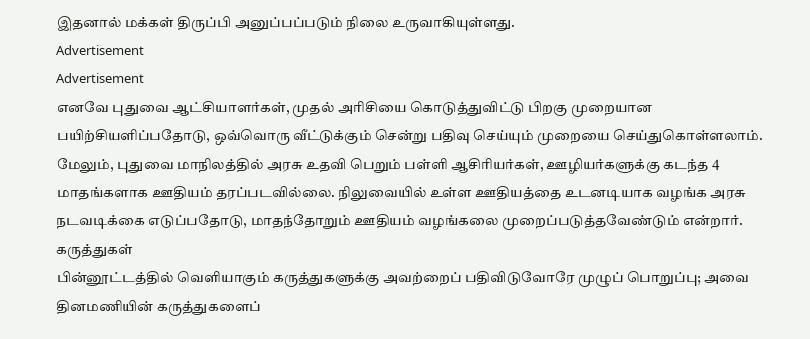இதனால் மக்கள் திருப்பி அனுப்பப்படும் நிலை உருவாகியுள்ளது.
Advertisement
Advertisement
எனவே புதுவை ஆட்சியாளர்கள், முதல் அரிசியை கொடுத்துவிட்டு பிறகு முறையான பயிற்சியளிப்பதோடு, ஒவ்வொரு வீட்டுக்கும் சென்று பதிவு செய்யும் முறையை செய்துகொள்ளலாம்.
மேலும், புதுவை மாநிலத்தில் அரசு உதவி பெறும் பள்ளி ஆசிரியர்கள், ஊழியர்களுக்கு கடந்த 4 மாதங்களாக ஊதியம் தரப்படவில்லை. நிலுவையில் உள்ள ஊதியத்தை உடனடியாக வழங்க அரசு நடவடிக்கை எடுப்பதோடு, மாதந்தோறும் ஊதியம் வழங்கலை முறைப்படுத்தவேண்டும் என்றார்.
கருத்துகள்
பின்னூட்டத்தில் வெளியாகும் கருத்துகளுக்கு அவற்றைப் பதிவிடுவோரே முழுப் பொறுப்பு; அவை தினமணியின் கருத்துகளைப்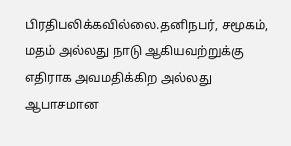பிரதிபலிக்கவில்லை.தனிநபர், சமூகம், மதம் அல்லது நாடு ஆகியவற்றுக்கு எதிராக அவமதிக்கிற அல்லது ஆபாசமான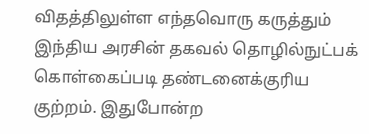விதத்திலுள்ள எந்தவொரு கருத்தும் இந்திய அரசின் தகவல் தொழில்நுட்பக் கொள்கைப்படி தண்டனைக்குரிய குற்றம். இதுபோன்ற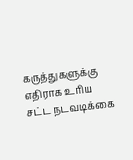கருத்துகளுக்கு எதிராக உரிய சட்ட நடவடிக்கை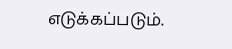எடுக்கப்படும்.